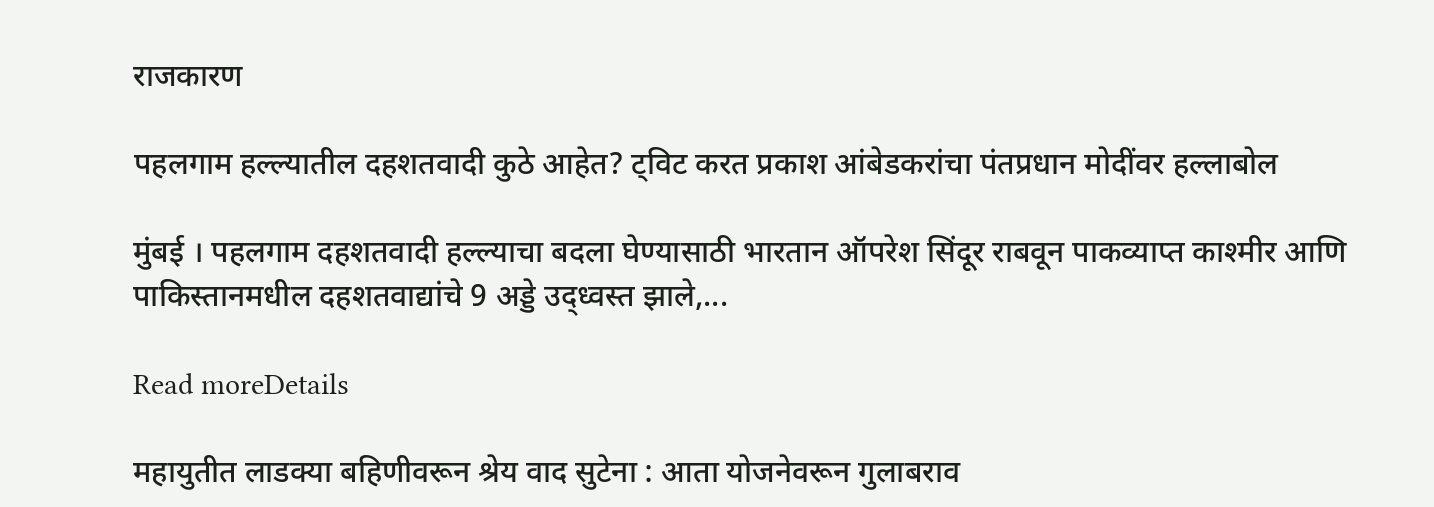राजकारण

पहलगाम हल्ल्यातील दहशतवादी कुठे आहेत? ट्विट करत प्रकाश आंबेडकरांचा पंतप्रधान मोदींवर हल्लाबोल

मुंबई । पहलगाम दहशतवादी हल्ल्याचा बदला घेण्यासाठी भारतान ऑपरेश सिंदूर राबवून पाकव्याप्त काश्मीर आणि पाकिस्तानमधील दहशतवाद्यांचे 9 अड्डे उद्ध्वस्त झाले,...

Read moreDetails

महायुतीत लाडक्या बहिणीवरून श्रेय वाद सुटेना : आता योजनेवरून गुलाबराव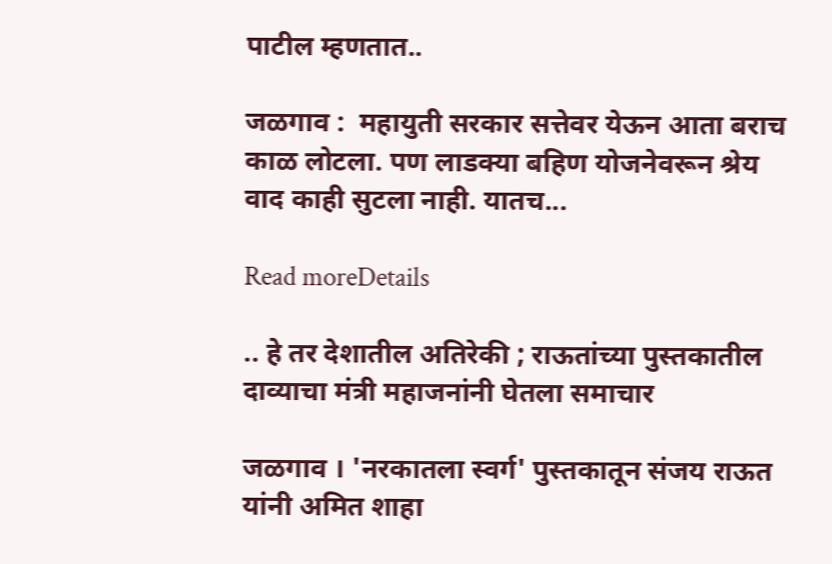पाटील म्हणतात..

जळगाव :  महायुती सरकार सत्तेवर येऊन आता बराच काळ लोटला. पण लाडक्या बहिण योजनेवरून श्रेय वाद काही सुटला नाही. यातच...

Read moreDetails

.. हे तर देशातील अतिरेकी ; राऊतांच्या पुस्तकातील दाव्याचा मंत्री महाजनांनी घेतला समाचार

जळगाव । 'नरकातला स्वर्ग' पुस्तकातून संजय राऊत यांनी अमित शाहा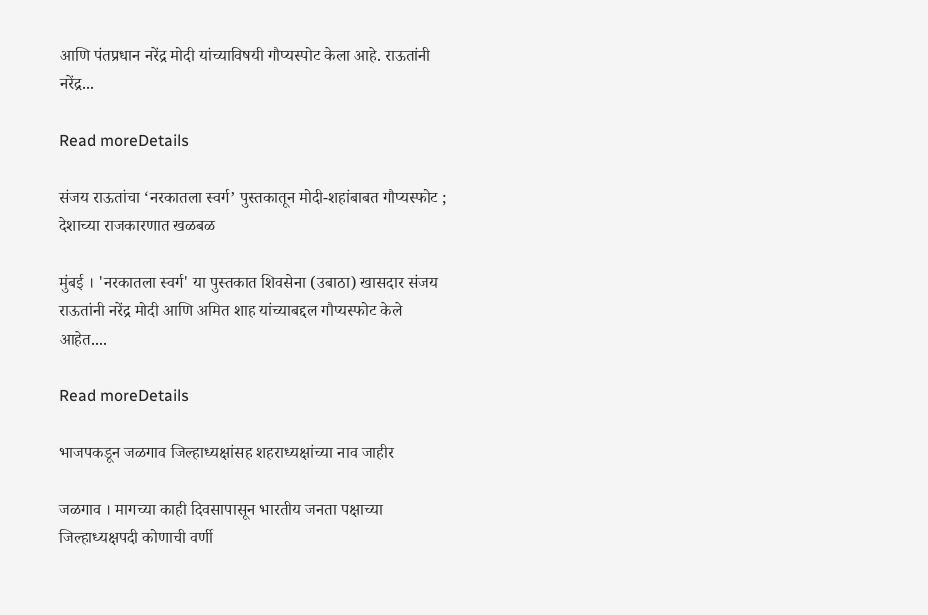आणि पंतप्रधान नरेंद्र मोदी यांच्याविषयी गौप्यस्पोट केला आहे. राऊतांनी नरेंद्र...

Read moreDetails

संजय राऊतांचा ‘नरकातला स्वर्ग’ पुस्तकातून मोदी-शहांबाबत गौप्यस्फोट ; देशाच्या राजकारणात खळबळ

मुंबई । 'नरकातला स्वर्ग' या पुस्तकात शिवसेना (उबाठा) खासदार संजय राऊतांनी नरेंद्र मोदी आणि अमित शाह यांच्याबद्दल गौप्यस्फोट केले आहेत....

Read moreDetails

भाजपकडून जळगाव जिल्हाध्यक्षांसह शहराध्यक्षांच्या नाव जाहीर

जळगाव । मागच्या काही दिवसापासून भारतीय जनता पक्षाच्या जिल्हाध्यक्षपदी कोणाची वर्णी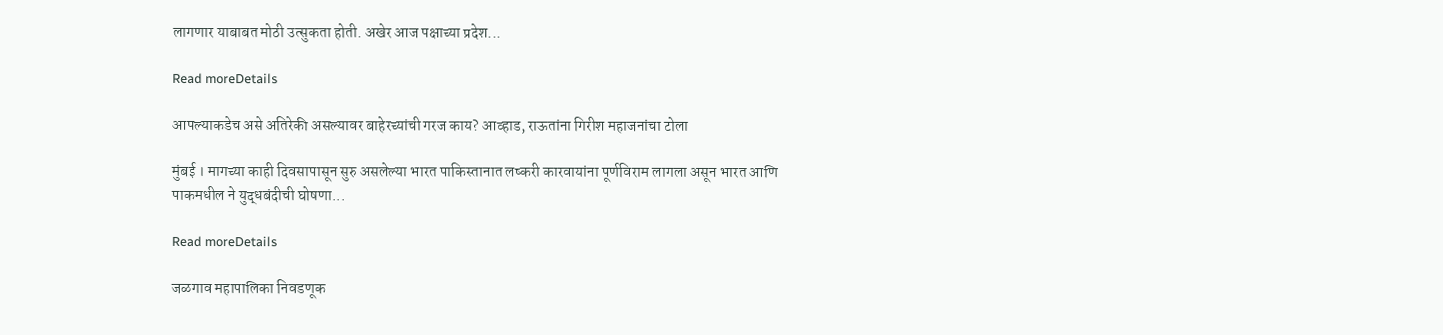लागणार याबाबत मोठी उत्सुकता होती. अखेर आज पक्षाच्या प्रदेश...

Read moreDetails

आपल्याकडेच असे अतिरेकी असल्यावर बाहेरच्यांची गरज काय? आव्हाड, राऊतांना गिरीश महाजनांचा टोला

मुंबई । मागच्या काही दिवसापासून सुरु असलेल्या भारत पाकिस्तानात लष्करी कारवायांना पूर्णविराम लागला असून भारत आणि पाकमधील ने युद्धबंदीची घोषणा...

Read moreDetails

जळगाव महापालिका निवडणूक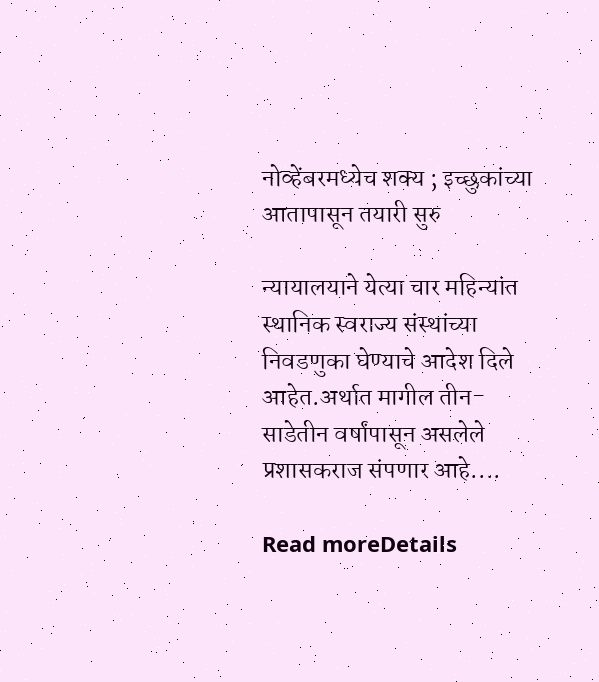नोव्हेंबरमध्येच शक्य ; इच्छुकांच्या आतापासून तयारी सुरु

न्यायालयाने येत्या चार महिन्यांत स्थानिक स्वराज्य संस्थांच्या निवडणुका घेण्याचे आदेश दिले आहेत.अर्थात मागील तीन- साडेतीन वर्षांपासून असलेले प्रशासकराज संपणार आहे....

Read moreDetails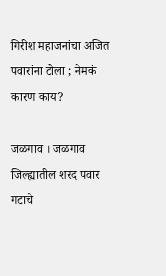गिरीश महाजनांचा अजित पवारांना टोला ; नेमकं कारण काय?

जळगाव । जळगाव जिल्ह्यातील शरद पवार गटाचे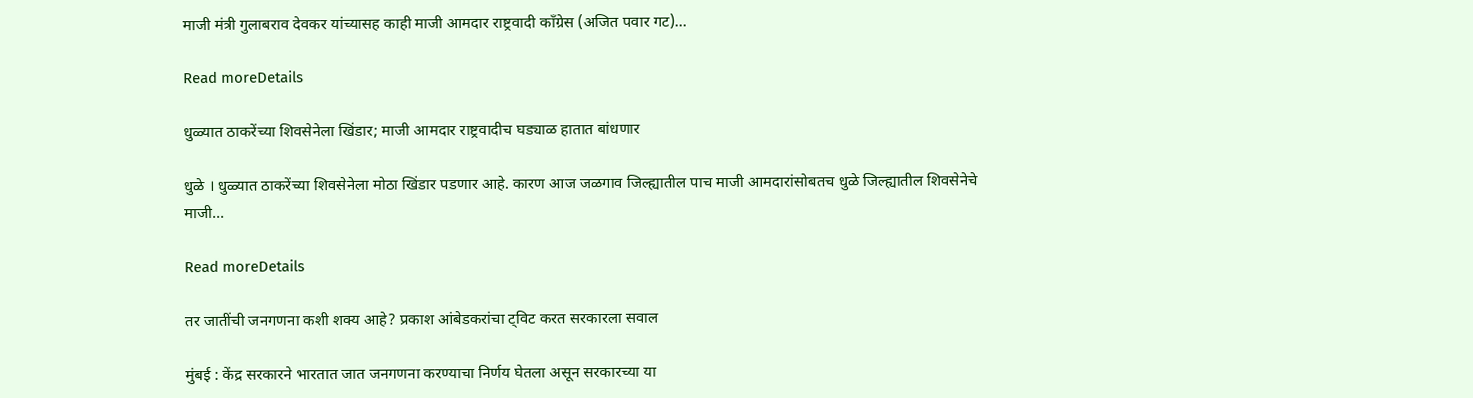माजी मंत्री गुलाबराव देवकर यांच्यासह काही माजी आमदार राष्ट्रवादी काँग्रेस (अजित पवार गट)...

Read moreDetails

धुळ्यात ठाकरेंच्या शिवसेनेला खिंडार; माजी आमदार राष्ट्रवादीच घड्याळ हातात बांधणार

धुळे । धुळ्यात ठाकरेंच्या शिवसेनेला मोठा खिंडार पडणार आहे. कारण आज जळगाव जिल्ह्यातील पाच माजी आमदारांसोबतच धुळे जिल्ह्यातील शिवसेनेचे माजी...

Read moreDetails

तर जातींची जनगणना कशी शक्य आहे? प्रकाश आंबेडकरांचा ट्विट करत सरकारला सवाल

मुंबई : केंद्र सरकारने भारतात जात जनगणना करण्याचा निर्णय घेतला असून सरकारच्या या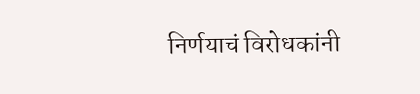निर्णयाचं विरोधकांनी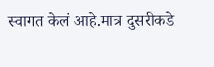स्वागत केलं आहे.मात्र दुसरीकडे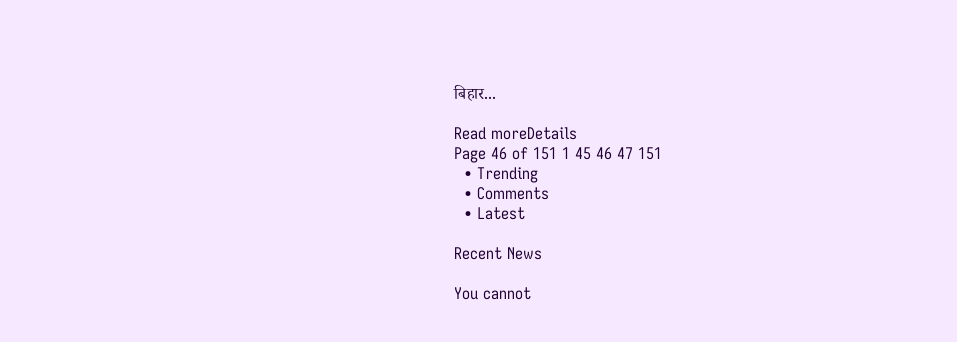बिहार...

Read moreDetails
Page 46 of 151 1 45 46 47 151
  • Trending
  • Comments
  • Latest

Recent News

You cannot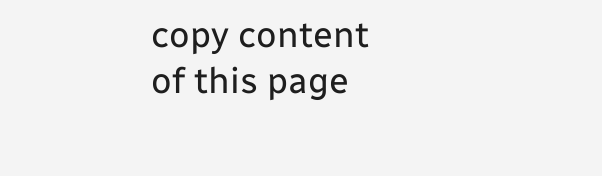copy content of this page